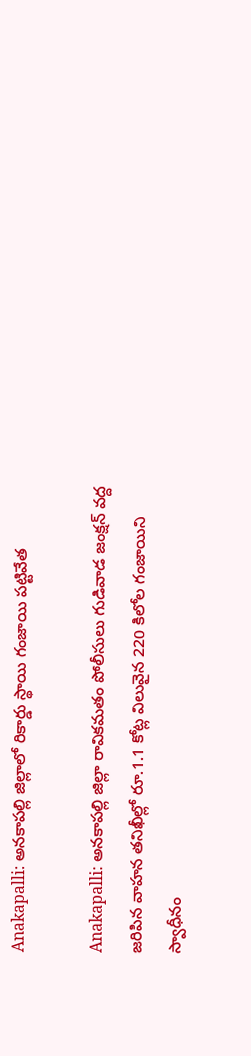Anakapalli: అనకాపల్లి జిల్లాలో రికార్డు స్థాయి గంజాయి పట్టివేత

Anakapalli: అనకాపల్లి జిల్లా రావికమతం పోలీసులు గుడివాడ జంక్షన్ వద్ద జరిపిన వాహన తనిఖీల్లో రూ.1.1 కోట్ల విలువైన 220 కిలోల గంజాయిని స్వాధీనం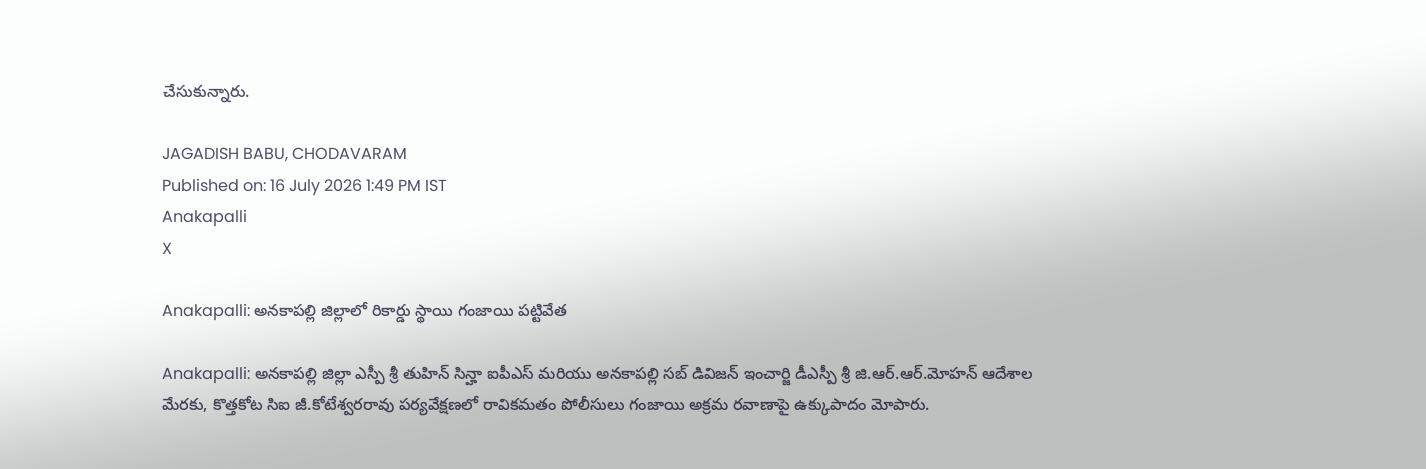చేసుకున్నారు.

JAGADISH BABU, CHODAVARAM
Published on: 16 July 2026 1:49 PM IST
Anakapalli
X

Anakapalli: అనకాపల్లి జిల్లాలో రికార్డు స్థాయి గంజాయి పట్టివేత

Anakapalli: అనకాపల్లి జిల్లా ఎస్పీ శ్రీ తుహిన్ సిన్హా ఐపీఎస్ మరియు అనకాపల్లి సబ్ డివిజన్ ఇంచార్జి డీఎస్పీ శ్రీ జి.ఆర్.ఆర్.మోహన్ ఆదేశాల మేరకు, కొత్తకోట సిఐ జీ.కోటేశ్వరరావు పర్యవేక్షణలో రావికమతం పోలీసులు గంజాయి అక్రమ రవాణాపై ఉక్కుపాదం మోపారు.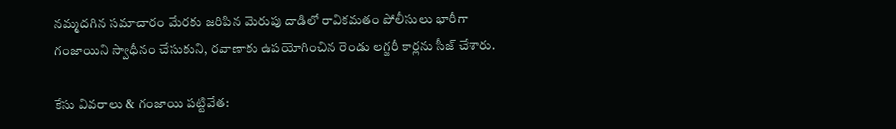నమ్మదగిన సమాచారం మేరకు జరిపిన మెరుపు దాడిలో రావికమతం పోలీసులు భారీగా గంజాయిని స్వాధీనం చేసుకుని, రవాణాకు ఉపయోగించిన రెండు లగ్జరీ కార్లను సీజ్ చేశారు.

కేసు వివరాలు & గంజాయి పట్టివేత: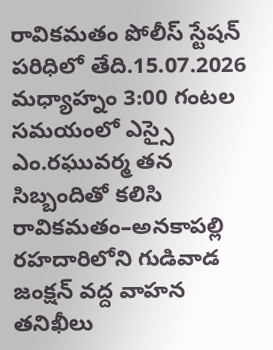రావికమతం పోలీస్ స్టేషన్ పరిధిలో తేది.15.07.2026 మధ్యాహ్నం 3:00 గంటల సమయంలో ఎస్సై ఎం.రఘువర్మ తన సిబ్బందితో కలిసి రావికమతం–అనకాపల్లి రహదారిలోని గుడివాడ జంక్షన్ వద్ద వాహన తనిఖీలు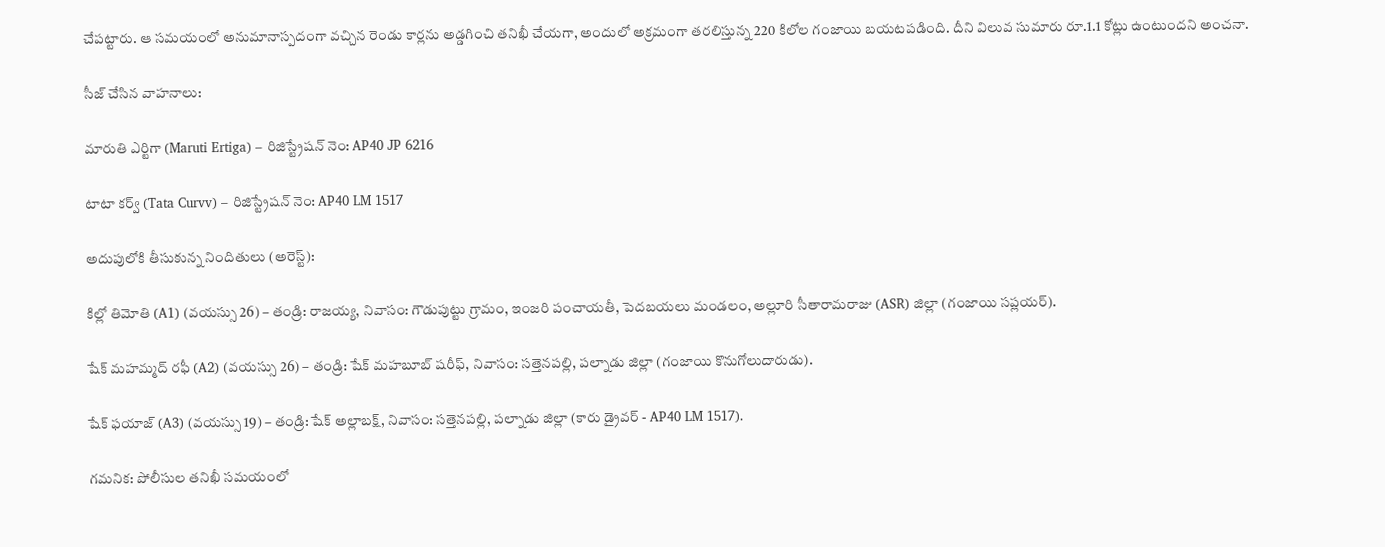చేపట్టారు. ఆ సమయంలో అనుమానాస్పదంగా వచ్చిన రెండు కార్లను అడ్డగించి తనిఖీ చేయగా, అందులో అక్రమంగా తరలిస్తున్న 220 కిలోల గంజాయి బయటపడింది. దీని విలువ సుమారు రూ.1.1 కోట్లు ఉంటుందని అంచనా.

సీజ్ చేసిన వాహనాలు:

మారుతి ఎర్టిగా (Maruti Ertiga) – రిజిస్ట్రేషన్ నెం: AP40 JP 6216

టాటా కర్వ్ (Tata Curvv) – రిజిస్ట్రేషన్ నెం: AP40 LM 1517

అదుపులోకి తీసుకున్న నిందితులు (అరెస్ట్):

కిల్లో తిమోతి (A1) (వయస్సు 26) – తండ్రి: రాజయ్య, నివాసం: గౌడుపుట్టు గ్రామం, ఇంజరి పంచాయతీ, పెదబయలు మండలం, అల్లూరి సీతారామరాజు (ASR) జిల్లా (గంజాయి సప్లయర్).

షేక్ మహమ్మద్ రఫీ (A2) (వయస్సు 26) – తండ్రి: షేక్ మహబూబ్ షరీఫ్, నివాసం: సత్తెనపల్లి, పల్నాడు జిల్లా (గంజాయి కొనుగోలుదారుడు).

షేక్ ఫయాజ్ (A3) (వయస్సు 19) – తండ్రి: షేక్ అల్లాబక్ష్, నివాసం: సత్తెనపల్లి, పల్నాడు జిల్లా (కారు డ్రైవర్ - AP40 LM 1517).

గమనిక: పోలీసుల తనిఖీ సమయంలో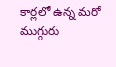కార్లలో ఉన్న మరో ముగ్గురు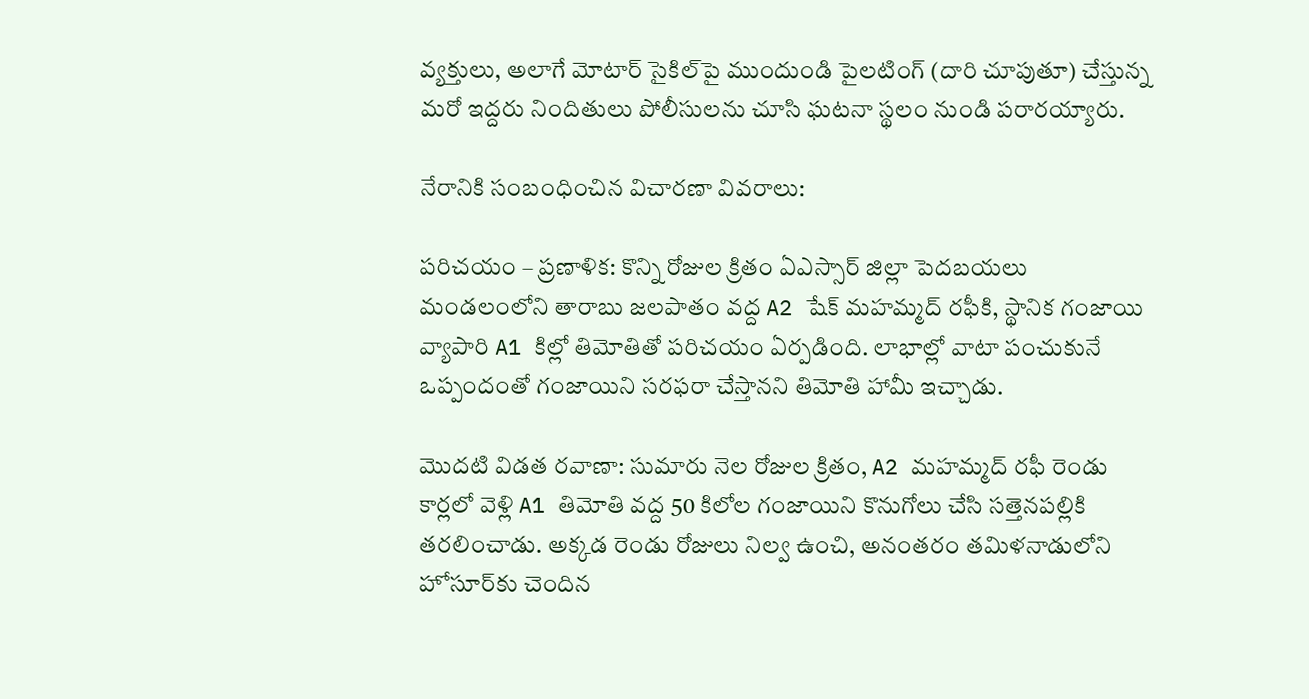వ్యక్తులు, అలాగే మోటార్ సైకిల్‌పై ముందుండి పైలటింగ్ (దారి చూపుతూ) చేస్తున్న మరో ఇద్దరు నిందితులు పోలీసులను చూసి ఘటనా స్థలం నుండి పరారయ్యారు.

నేరానికి సంబంధించిన విచారణా వివరాలు:

పరిచయం – ప్రణాళిక: కొన్ని రోజుల క్రితం ఏఎస్సార్ జిల్లా పెదబయలు మండలంలోని తారాబు జలపాతం వద్ద A2 షేక్ మహమ్మద్ రఫీకి, స్థానిక గంజాయి వ్యాపారి A1 కిల్లో తిమోతితో పరిచయం ఏర్పడింది. లాభాల్లో వాటా పంచుకునే ఒప్పందంతో గంజాయిని సరఫరా చేస్తానని తిమోతి హామీ ఇచ్చాడు.

మొదటి విడత రవాణా: సుమారు నెల రోజుల క్రితం, A2 మహమ్మద్ రఫీ రెండు కార్లలో వెళ్లి A1 తిమోతి వద్ద 50 కిలోల గంజాయిని కొనుగోలు చేసి సత్తెనపల్లికి తరలించాడు. అక్కడ రెండు రోజులు నిల్వ ఉంచి, అనంతరం తమిళనాడులోని హోసూర్‌కు చెందిన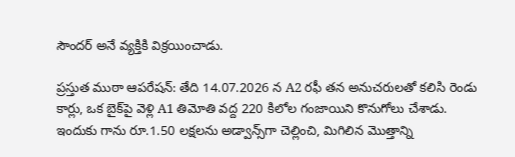సౌందర్ అనే వ్యక్తికి విక్రయించాడు.

ప్రస్తుత ముఠా ఆపరేషన్: తేది 14.07.2026 న A2 రఫీ తన అనుచరులతో కలిసి రెండు కార్లు, ఒక బైక్‌పై వెళ్లి A1 తిమోతి వద్ద 220 కిలోల గంజాయిని కొనుగోలు చేశాడు. ఇందుకు గాను రూ.1.50 లక్షలను అడ్వాన్స్‌గా చెల్లించి, మిగిలిన మొత్తాన్ని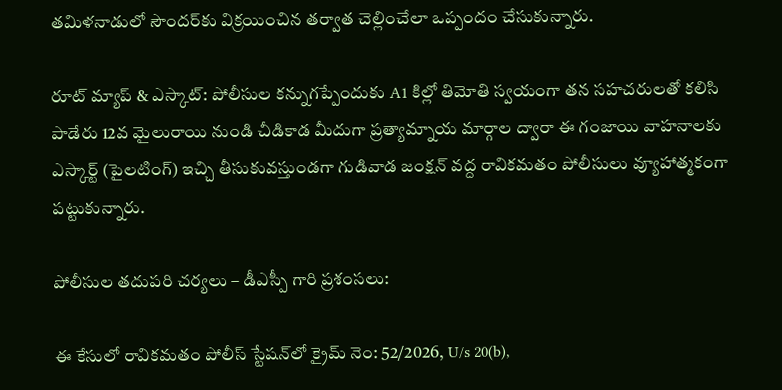తమిళనాడులో సౌందర్‌కు విక్రయించిన తర్వాత చెల్లించేలా ఒప్పందం చేసుకున్నారు.

రూట్ మ్యాప్ & ఎస్కాట్: పోలీసుల కన్నుగప్పేందుకు A1 కిల్లో తిమోతి స్వయంగా తన సహచరులతో కలిసి పాడేరు 12వ మైలురాయి నుండి చీడికాడ మీదుగా ప్రత్యామ్నాయ మార్గాల ద్వారా ఈ గంజాయి వాహనాలకు ఎస్కార్ట్ (పైలటింగ్) ఇచ్చి తీసుకువస్తుండగా గుడివాడ జంక్షన్ వద్ద రావికమతం పోలీసులు వ్యూహాత్మకంగా పట్టుకున్నారు.

పోలీసుల తదుపరి చర్యలు – డీఎస్పీ గారి ప్రశంసలు:

ఈ కేసులో రావికమతం పోలీస్ స్టేషన్‌లో క్రైమ్ నెం: 52/2026, U/s 20(b),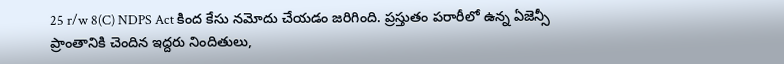25 r/w 8(C) NDPS Act కింద కేసు నమోదు చేయడం జరిగింది. ప్రస్తుతం పరారీలో ఉన్న ఏజెన్సీ ప్రాంతానికి చెందిన ఇద్దరు నిందితులు,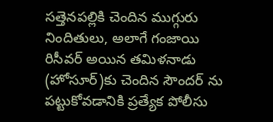సత్తెనపల్లికి చెందిన ముగ్గురు నిందితులు, అలాగే గంజాయి రిసీవర్ అయిన తమిళనాడు (హోసూర్)కు చెందిన సౌందర్ ను పట్టుకోవడానికి ప్రత్యేక పోలీసు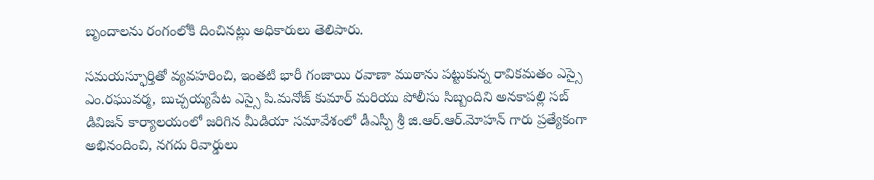బృందాలను రంగంలోకి దించినట్లు అధికారులు తెలిపారు.

సమయస్ఫూర్తితో వ్యవహరించి, ఇంతటి భారీ గంజాయి రవాణా ముఠాను పట్టుకున్న రావికమతం ఎస్సై ఎం.రఘువర్మ, బుచ్చయ్యపేట ఎస్సై పి.మనోజ్ కుమార్ మరియు పోలీసు సిబ్బందిని అనకాపల్లి సబ్ డివిజన్ కార్యాలయంలో జరిగిన మీడియా సమావేశంలో డీఎస్పీ శ్రీ జి.ఆర్.ఆర్.మోహన్ గారు ప్రత్యేకంగా అభినందించి, నగదు రివార్డులు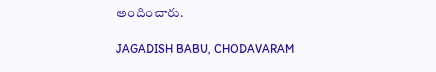అందించారు.

JAGADISH BABU, CHODAVARAM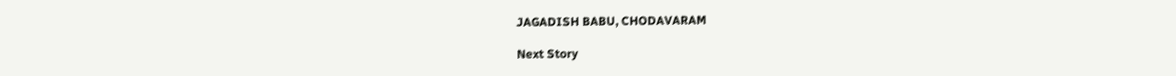JAGADISH BABU, CHODAVARAM

Next Story